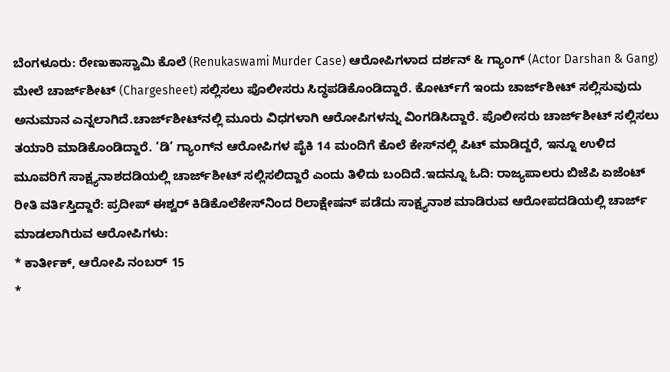ಬೆಂಗಳೂರು: ರೇಣುಕಾಸ್ವಾಮಿ ಕೊಲೆ (Renukaswami Murder Case) ಆರೋಪಿಗಳಾದ ದರ್ಶನ್ & ಗ್ಯಾಂಗ್ (Actor Darshan & Gang) ಮೇಲೆ ಚಾರ್ಜ್‌ಶೀಟ್‌ (Chargesheet) ಸಲ್ಲಿಸಲು ಪೊಲೀಸರು ಸಿದ್ಧಪಡಿಕೊಂಡಿದ್ದಾರೆ. ಕೋರ್ಟ್‌ಗೆ ಇಂದು ಚಾರ್ಜ್‌ಶೀಟ್‌ ಸಲ್ಲಿಸುವುದು ಅನುಮಾನ ಎನ್ನಲಾಗಿದೆ.ಚಾರ್ಜ್‌ಶೀಟ್‌ನಲ್ಲಿ ಮೂರು ವಿಧಗಳಾಗಿ ಆರೋಪಿಗಳನ್ನು ವಿಂಗಡಿಸಿದ್ದಾರೆ. ಪೊಲೀಸರು ಚಾರ್ಜ್‌ಶೀಟ್‌ ಸಲ್ಲಿಸಲು ತಯಾರಿ ಮಾಡಿಕೊಂಡಿದ್ದಾರೆ. ‘ಡಿ’ ಗ್ಯಾಂಗ್‌ನ ಆರೋಪಿಗಳ ಪೈಕಿ 14 ಮಂದಿಗೆ ಕೊಲೆ ಕೇಸ್‌ನಲ್ಲಿ ಪಿಟ್ ಮಾಡಿದ್ದರೆ, ಇನ್ನೂ ಉಳಿದ ಮೂವರಿಗೆ ಸಾಕ್ಷ್ಯನಾಶದಡಿಯಲ್ಲಿ ಚಾರ್ಜ್‌ಶೀಟ್‌ ಸಲ್ಲಿಸಲಿದ್ದಾರೆ ಎಂದು ತಿಳಿದು ಬಂದಿದೆ.ಇದನ್ನೂ ಓದಿ: ರಾಜ್ಯಪಾಲರು ಬಿಜೆಪಿ ಏಜೆಂಟ್ ರೀತಿ ವರ್ತಿಸ್ತಿದ್ದಾರೆ: ಪ್ರದೀಪ್ ಈಶ್ವರ್ ಕಿಡಿಕೊಲೆಕೇಸ್‌ನಿಂದ ರಿಲಾಕ್ಷೇಷನ್ ಪಡೆದು ಸಾಕ್ಷ್ಯನಾಶ ಮಾಡಿರುವ ಆರೋಪದಡಿಯಲ್ಲಿ ಚಾರ್ಜ್ ಮಾಡಲಾಗಿರುವ ಆರೋಪಿಗಳು:
* ಕಾರ್ತೀಕ್, ಆರೋಪಿ ನಂಬರ್ 15
*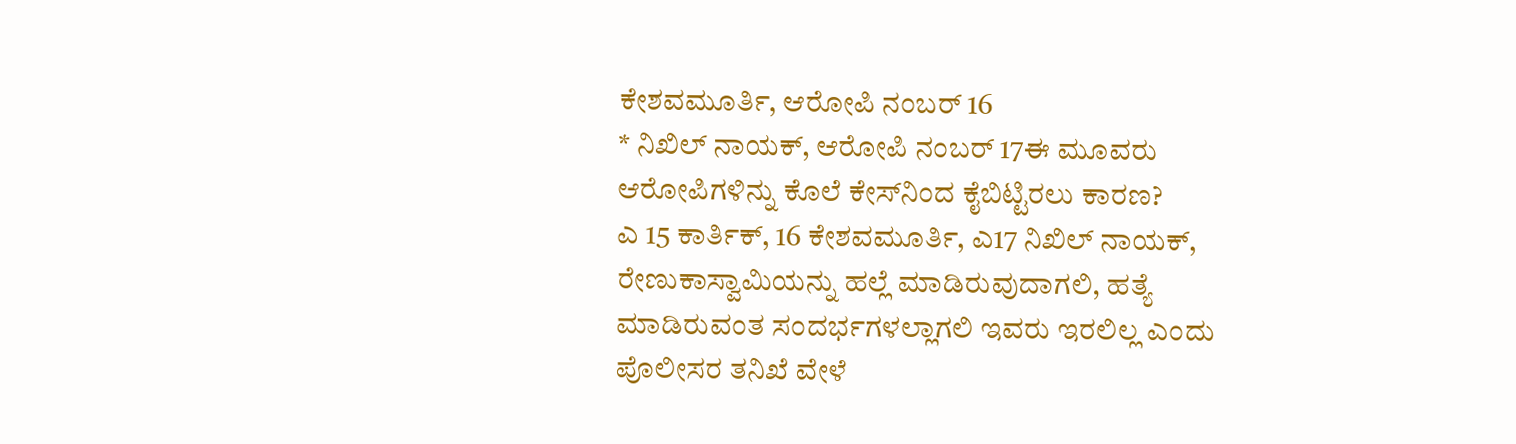ಕೇಶವಮೂರ್ತಿ, ಆರೋಪಿ ನಂಬರ್ 16
* ನಿಖಿಲ್ ನಾಯಕ್, ಆರೋಪಿ ನಂಬರ್ 17ಈ ಮೂವರು ಆರೋಪಿಗಳಿನ್ನು ಕೊಲೆ ಕೇಸ್‌ನಿಂದ ಕೈಬಿಟ್ಟಿರಲು ಕಾರಣ?
ಎ 15 ಕಾರ್ತಿಕ್, 16 ಕೇಶವಮೂರ್ತಿ, ಎ17 ನಿಖಿಲ್ ನಾಯಕ್, ರೇಣುಕಾಸ್ವಾಮಿಯನ್ನು ಹಲ್ಲೆ ಮಾಡಿರುವುದಾಗಲಿ, ಹತ್ಯೆ ಮಾಡಿರುವಂತ ಸಂದರ್ಭಗಳಲ್ಲಾಗಲಿ ಇವರು ಇರಲಿಲ್ಲ ಎಂದು ಪೊಲೀಸರ ತನಿಖೆ ವೇಳೆ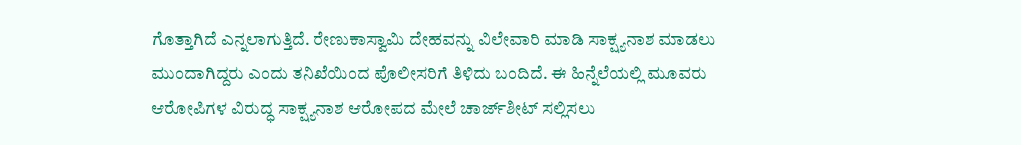ಗೊತ್ತಾಗಿದೆ ಎನ್ನಲಾಗುತ್ತಿದೆ. ರೇಣುಕಾಸ್ವಾಮಿ ದೇಹವನ್ನು ವಿಲೇವಾರಿ ಮಾಡಿ ಸಾಕ್ಷ್ಯನಾಶ ಮಾಡಲು ಮುಂದಾಗಿದ್ದರು ಎಂದು ತನಿಖೆಯಿಂದ ಪೊಲೀಸರಿಗೆ ತಿಳಿದು ಬಂದಿದೆ. ಈ ಹಿನ್ನೆಲೆಯಲ್ಲಿ ಮೂವರು ಆರೋಪಿಗಳ ವಿರುದ್ಧ ಸಾಕ್ಷ್ಯನಾಶ ಆರೋಪದ ಮೇಲೆ ಚಾರ್ಜ್‌ಶೀಟ್‌ ಸಲ್ಲಿಸಲು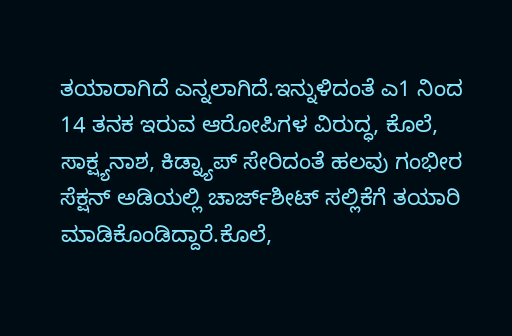ತಯಾರಾಗಿದೆ ಎನ್ನಲಾಗಿದೆ.ಇನ್ನುಳಿದಂತೆ ಎ1 ನಿಂದ 14 ತನಕ ಇರುವ ಆರೋಪಿಗಳ ವಿರುದ್ಧ, ಕೊಲೆ, ಸಾಕ್ಷ್ಯನಾಶ, ಕಿಡ್ನ್ಯಾಪ್‌ ಸೇರಿದಂತೆ ಹಲವು ಗಂಭೀರ ಸೆಕ್ಷನ್ ಅಡಿಯಲ್ಲಿ ಚಾರ್ಜ್‌ಶೀಟ್‌ ಸಲ್ಲಿಕೆಗೆ ತಯಾರಿ ಮಾಡಿಕೊಂಡಿದ್ದಾರೆ.ಕೊಲೆ,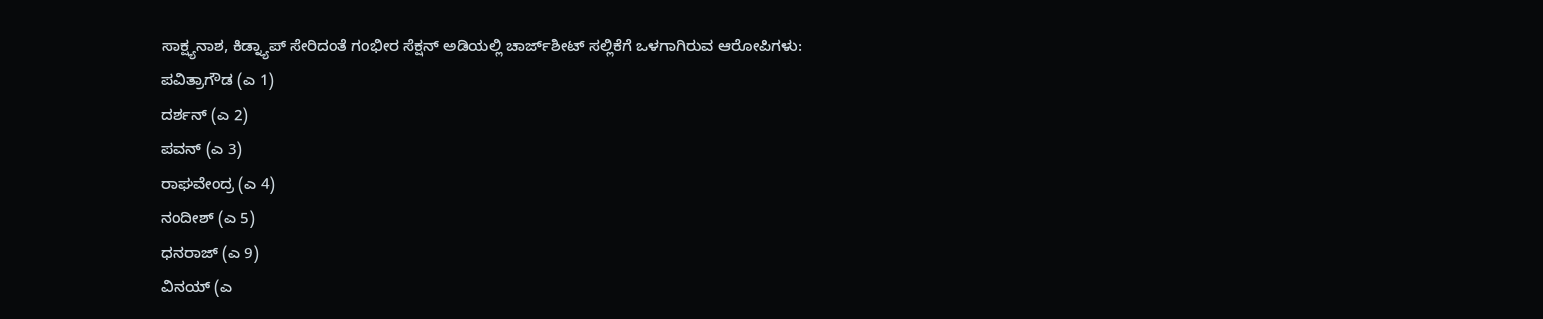ಸಾಕ್ಷ್ಯನಾಶ, ಕಿಡ್ನ್ಯಾಪ್‌ ಸೇರಿದಂತೆ ಗಂಭೀರ ಸೆಕ್ಷನ್ ಅಡಿಯಲ್ಲಿ ಚಾರ್ಜ್‌ಶೀಟ್‌ ಸಲ್ಲಿಕೆಗೆ ಒಳಗಾಗಿರುವ ಆರೋಪಿಗಳು:
ಪವಿತ್ರಾಗೌಡ (ಎ 1)
ದರ್ಶನ್ (ಎ 2)
ಪವನ್ (ಎ 3)
ರಾಘವೇಂದ್ರ (ಎ 4)
ನಂದೀಶ್ (ಎ 5)
ಧನರಾಜ್ (ಎ 9)
ವಿನಯ್ (ಎ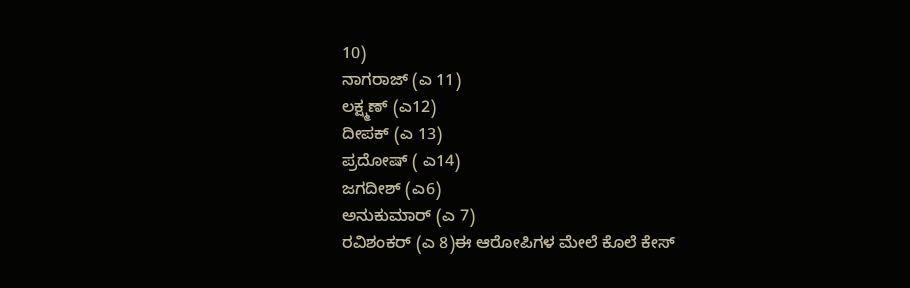10)
ನಾಗರಾಜ್ (ಎ 11)
ಲಕ್ಷ್ಮಣ್ (ಎ12)
ದೀಪಕ್ (ಎ 13)
ಪ್ರದೋಷ್ ( ಎ14)
ಜಗದೀಶ್ (ಎ6)
ಅನುಕುಮಾರ್ (ಎ 7)
ರವಿಶಂಕರ್ (ಎ 8)ಈ ಆರೋಪಿಗಳ ಮೇಲೆ ಕೊಲೆ ಕೇಸ್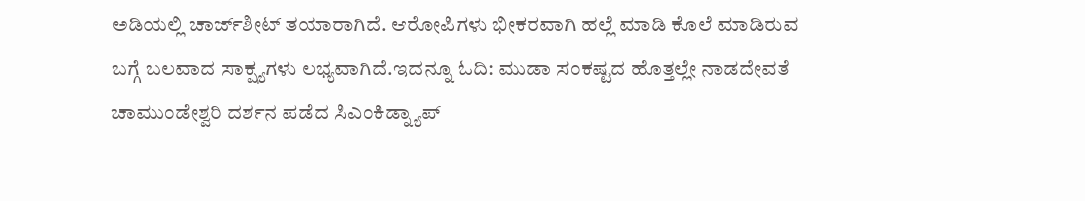ಅಡಿಯಲ್ಲಿ ಚಾರ್ಜ್‌ಶೀಟ್‌ ತಯಾರಾಗಿದೆ. ಆರೋಪಿಗಳು ಭೀಕರವಾಗಿ ಹಲ್ಲೆ ಮಾಡಿ ಕೊಲೆ ಮಾಡಿರುವ ಬಗ್ಗೆ ಬಲವಾದ ಸಾಕ್ಷ್ಯಗಳು ಲಭ್ಯವಾಗಿದೆ.ಇದನ್ನೂ ಓದಿ: ಮುಡಾ ಸಂಕಷ್ಟದ ಹೊತ್ತಲ್ಲೇ ನಾಡದೇವತೆ ಚಾಮುಂಡೇಶ್ವರಿ ದರ್ಶನ ಪಡೆದ ಸಿಎಂಕಿಡ್ನ್ಯಾಪ್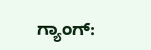ಗ್ಯಾಂಗ್: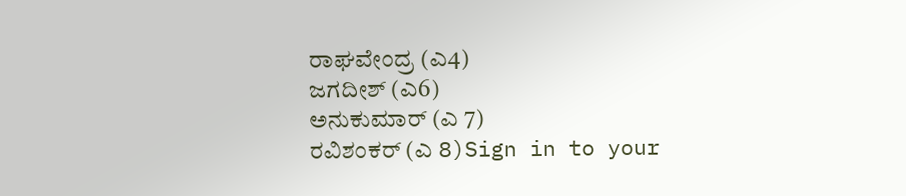ರಾಘವೇಂದ್ರ (ಎ4)
ಜಗದೀಶ್ (ಎ6)
ಅನುಕುಮಾರ್ (ಎ 7)
ರವಿಶಂಕರ್ (ಎ 8)Sign in to your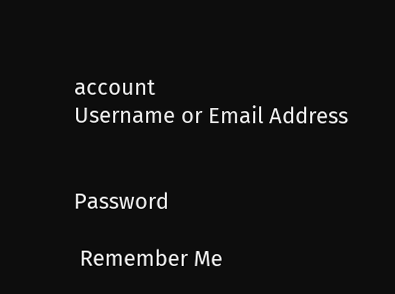account
Username or Email Address


Password

 Remember Me